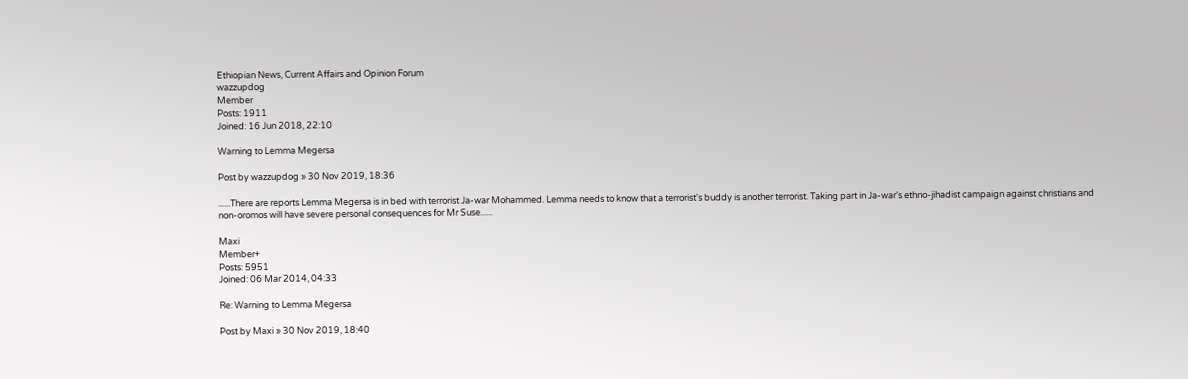Ethiopian News, Current Affairs and Opinion Forum
wazzupdog
Member
Posts: 1911
Joined: 16 Jun 2018, 22:10

Warning to Lemma Megersa

Post by wazzupdog » 30 Nov 2019, 18:36

......There are reports Lemma Megersa is in bed with terrorist Ja-war Mohammed. Lemma needs to know that a terrorist's buddy is another terrorist. Taking part in Ja-war's ethno-jihadist campaign against christians and non-oromos will have severe personal consequences for Mr Suse......

Maxi
Member+
Posts: 5951
Joined: 06 Mar 2014, 04:33

Re: Warning to Lemma Megersa

Post by Maxi » 30 Nov 2019, 18:40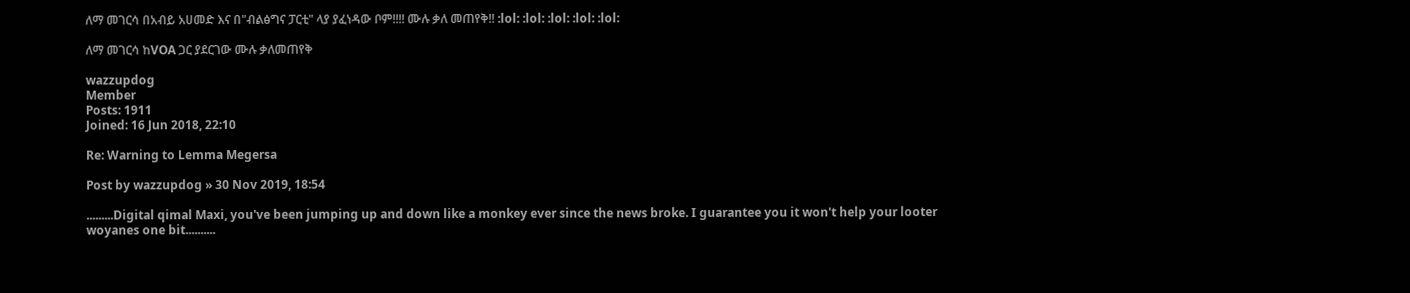ለማ መገርሳ በአብይ አሀመድ እና በ"ብልፅግና ፓርቲ" ላያ ያፈነዳው ቦም!!!! ሙሉ ቃለ መጠየቅ!! :lol: :lol: :lol: :lol: :lol:

ለማ መገርሳ ከVOA ጋር ያደርገው ሙሉ ቃለመጠየቅ

wazzupdog
Member
Posts: 1911
Joined: 16 Jun 2018, 22:10

Re: Warning to Lemma Megersa

Post by wazzupdog » 30 Nov 2019, 18:54

.........Digital qimal Maxi, you've been jumping up and down like a monkey ever since the news broke. I guarantee you it won't help your looter woyanes one bit..........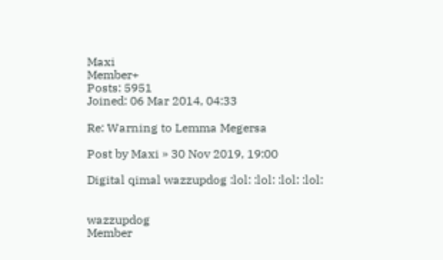Maxi
Member+
Posts: 5951
Joined: 06 Mar 2014, 04:33

Re: Warning to Lemma Megersa

Post by Maxi » 30 Nov 2019, 19:00

Digital qimal wazzupdog :lol: :lol: :lol: :lol:


wazzupdog
Member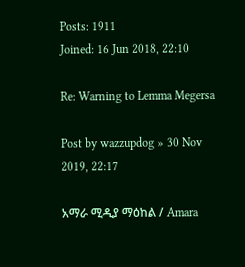Posts: 1911
Joined: 16 Jun 2018, 22:10

Re: Warning to Lemma Megersa

Post by wazzupdog » 30 Nov 2019, 22:17

አማራ ሚዲያ ማዕከል / Amara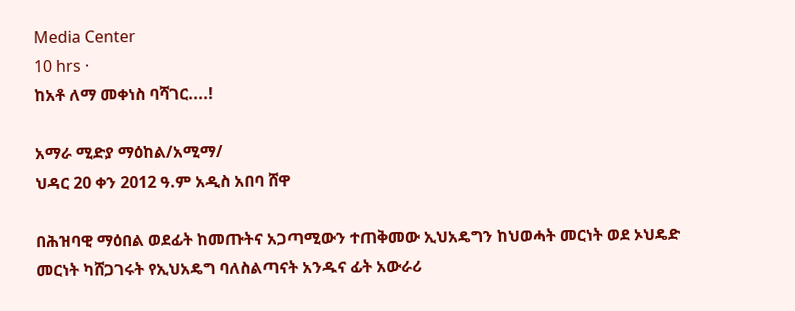Media Center
10 hrs ·
ከአቶ ለማ መቀነስ ባሻገር....!

አማራ ሚድያ ማዕከል/አሚማ/
ህዳር 20 ቀን 2012 ዓ.ም አዲስ አበባ ሸዋ

በሕዝባዊ ማዕበል ወደፊት ከመጡትና አጋጣሚውን ተጠቅመው ኢህአዴግን ከህወሓት መርነት ወደ ኦህዴድ መርነት ካሸጋገሩት የኢህአዴግ ባለስልጣናት አንዱና ፊት አውራሪ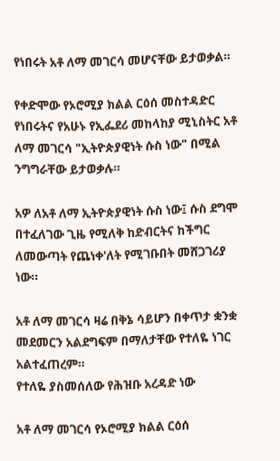የነበሩት አቶ ለማ መገርሳ መሆናቸው ይታወቃል።

የቀድሞው የኦሮሚያ ክልል ርዕሰ መስተዳድር የነበሩትና የአሁኑ የኢፌደሪ መከላከያ ሚኒስትር አቶ ለማ መገርሳ "ኢትዮጵያዊነት ሱስ ነው" በሚል ንግግራቸው ይታወቃሉ።

አዎ ለአቶ ለማ ኢትዮጵያዊነት ሱስ ነው፤ ሱስ ደግሞ በተፈለገው ጊዜ የሚለቅ ከድብርትና ከችግር ለመውጣት የጨነቀ'ለት የሚገቡበት መሸጋገሪያ ነው።

አቶ ለማ መገርሳ ዛሬ በቅኔ ሳይሆን በቀጥታ ቋንቋ መደመርን አልደግፍም በማለታቸው የተለዬ ነገር አልተፈጠረም።
የተለዬ ያስመሰለው የሕዝቡ አረዳድ ነው

አቶ ለማ መገርሳ የኦሮሚያ ክልል ርዕሰ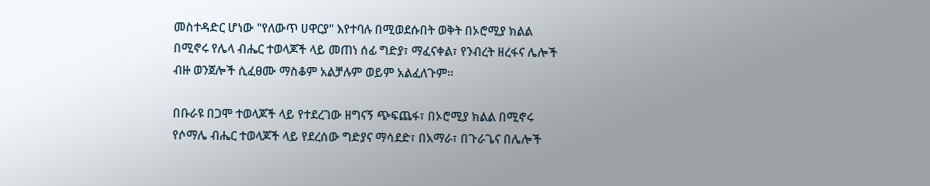መስተዳድር ሆነው "የለውጥ ሀዋርያ" እየተባሉ በሚወደሱበት ወቅት በኦሮሚያ ክልል በሚኖሩ የሌላ ብሔር ተወላጆች ላይ መጠነ ሰፊ ግድያ፣ ማፈናቀል፣ የንብረት ዘረፋና ሌሎች ብዙ ወንጀሎች ሲፈፀሙ ማስቆም አልቻሉም ወይም አልፈለጉም።

በቡራዩ በጋሞ ተወላጆች ላይ የተደረገው ዘግናኝ ጭፍጨፋ፣ በኦሮሚያ ክልል በሚኖሩ የሶማሌ ብሔር ተወላጆች ላይ የደረሰው ግድያና ማሳደድ፣ በአማራ፣ በጉራጌና በሌሎች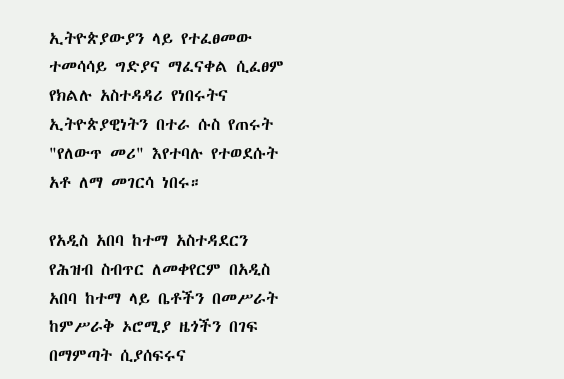ኢትዮጵያውያን ላይ የተፈፀመው ተመሳሳይ ግድያና ማፈናቀል ሲፈፀም የክልሉ አስተዳዳሪ የነበሩትና ኢትዮጵያዊነትን በተራ ሱስ የጠሩት "የለውጥ መሪ" እየተባሉ የተወደሱት አቶ ለማ መገርሳ ነበሩ።

የአዲስ አበባ ከተማ አስተዳደርን የሕዝብ ስብጥር ለመቀየርም በአዲስ አበባ ከተማ ላይ ቤቶችን በመሥራት ከምሥራቅ ኦሮሚያ ዜጎችን በገፍ በማምጣት ሲያሰፍሩና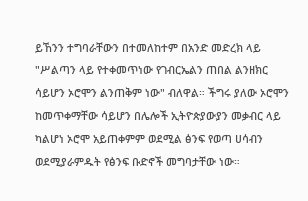ይኸንን ተግባራቸውን በተመለከተም በአንድ መድረክ ላይ "ሥልጣን ላይ የተቀመጥነው የገብርኤልን ጠበል ልንዘክር ሳይሆን ኦሮሞን ልንጠቅም ነው" ብለዋል። ችግሩ ያለው ኦሮሞን ከመጥቀማቸው ሳይሆን በሌሎች ኢትዮጵያውያን መቃብር ላይ ካልሆነ ኦሮሞ አይጠቀምም ወደሚል ፅንፍ የወጣ ሀሳብን ወደሚያራምዱት የፅንፍ ቡድኖች መግባታቸው ነው።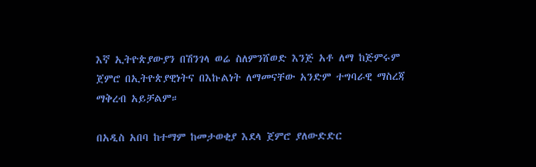እኛ ኢትዮጵያውያን በሽንገላ ወሬ ስለምንሸወድ እንጅ አቶ ለማ ከጅምሩም ጀምሮ በኢትዮጵያዊነትና በእኩልነት ለማመናቸው አንድም ተግባራዊ ማስረጃ ማቅረብ አይቻልም።

በአዲስ አበባ ከተማም ከመታወቂያ እደላ ጀምሮ ያለውድድር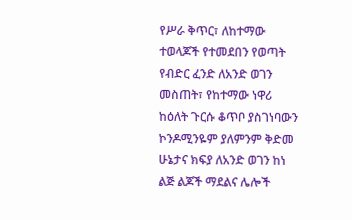የሥራ ቅጥር፣ ለከተማው ተወላጆች የተመደበን የወጣት የብድር ፈንድ ለአንድ ወገን መስጠት፣ የከተማው ነዋሪ ከዕለት ጉርሱ ቆጥቦ ያስገነባውን ኮንዶሚንዬም ያለምንም ቅድመ ሁኔታና ክፍያ ለአንድ ወገን ከነ ልጅ ልጆች ማደልና ሌሎች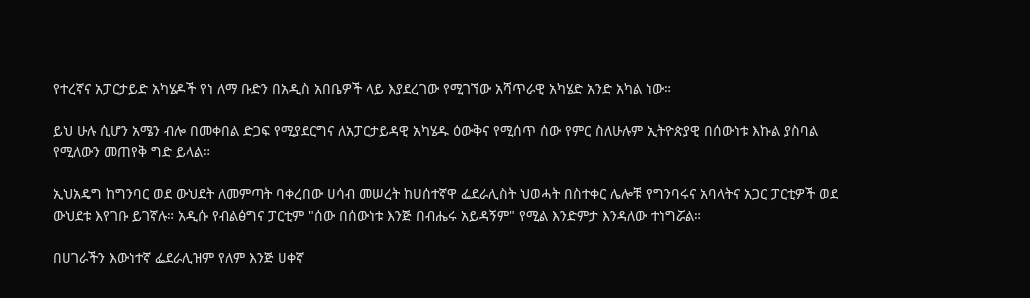የተረኛና አፓርታይድ አካሄዶች የነ ለማ ቡድን በአዲስ አበቤዎች ላይ እያደረገው የሚገኘው አሻጥራዊ አካሄድ አንድ አካል ነው።

ይህ ሁሉ ሲሆን አሜን ብሎ በመቀበል ድጋፍ የሚያደርግና ለአፓርታይዳዊ አካሄዱ ዕውቅና የሚሰጥ ሰው የምር ስለሁሉም ኢትዮጵያዊ በሰውነቱ እኩል ያስባል የሚለውን መጠየቅ ግድ ይላል።

ኢህአዴግ ከግንባር ወደ ውህደት ለመምጣት ባቀረበው ሀሳብ መሠረት ከሀሰተኛዋ ፌደራሊስት ህወሓት በስተቀር ሌሎቹ የግንባሩና አባላትና አጋር ፓርቲዎች ወደ ውህደቱ እየገቡ ይገኛሉ። አዲሱ የብልፅግና ፓርቲም "ሰው በሰውነቱ እንጅ በብሔሩ አይዳኝም" የሚል እንድምታ እንዳለው ተነግሯል።

በሀገራችን እውነተኛ ፌደራሊዝም የለም እንጅ ሀቀኛ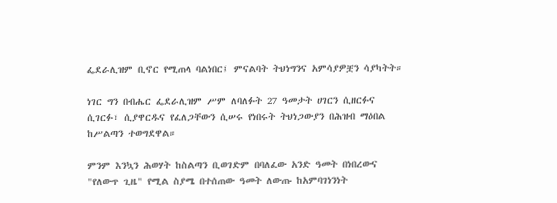ፌደራሊዝም ቢኖር የሚጠላ ባልነበር፤ ምናልባት ትህነግንና አምሳያዎቿን ሳያካትት።

ነገር ግን በብሔር ፌደራሊዝም ሥም ለባለፉት 27 ዓመታት ሀገርን ሲዘርፉና ሲገርፉ፣ ሲያዋርዱና የፈለጋቸውን ሲሠሩ የነበሩት ትህነጋውያን በሕዝብ ማዕበል ከሥልጣን ተወግደዋል።

ምንም እንኳን ሕወሃት ከስልጣን ቢወገድም በባለፈው አንድ ዓመት በነበረውና "የለውጥ ጊዜ" የሚል ስያሜ በተሰጠው ዓመት ለውጡ ከአምባገነንነት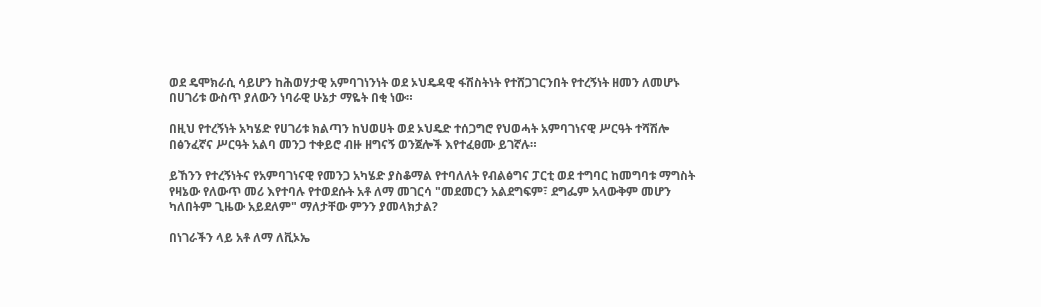ወደ ዴሞክራሲ ሳይሆን ከሕወሃታዊ አምባገነንነት ወደ ኦህዴዳዊ ፋሽስትነት የተሸጋገርንበት የተረኝነት ዘመን ለመሆኑ በሀገሪቱ ውስጥ ያለውን ነባራዊ ሁኔታ ማዬት በቂ ነው።

በዚህ የተረኝነት አካሄድ የሀገሪቱ ክልጣን ከህወሀት ወደ ኦህዴድ ተሰጋግሮ የህወሓት አምባገነናዊ ሥርዓት ተሻሽሎ በፅንፈኛና ሥርዓት አልባ መንጋ ተቀይሮ ብዙ ዘግናኝ ወንጀሎች እየተፈፀሙ ይገኛሉ።

ይኸንን የተረኝነትና የአምባገነናዊ የመንጋ አካሄድ ያስቆማል የተባለለት የብልፅግና ፓርቲ ወደ ተግባር ከመግባቱ ማግስት የዛኔው የለውጥ መሪ እየተባሉ የተወደሱት አቶ ለማ መገርሳ "መደመርን አልደግፍም፣ ደግፌም አላውቅም መሆን ካለበትም ጊዜው አይደለም" ማለታቸው ምንን ያመላክታል?

በነገራችን ላይ አቶ ለማ ለቪኦኤ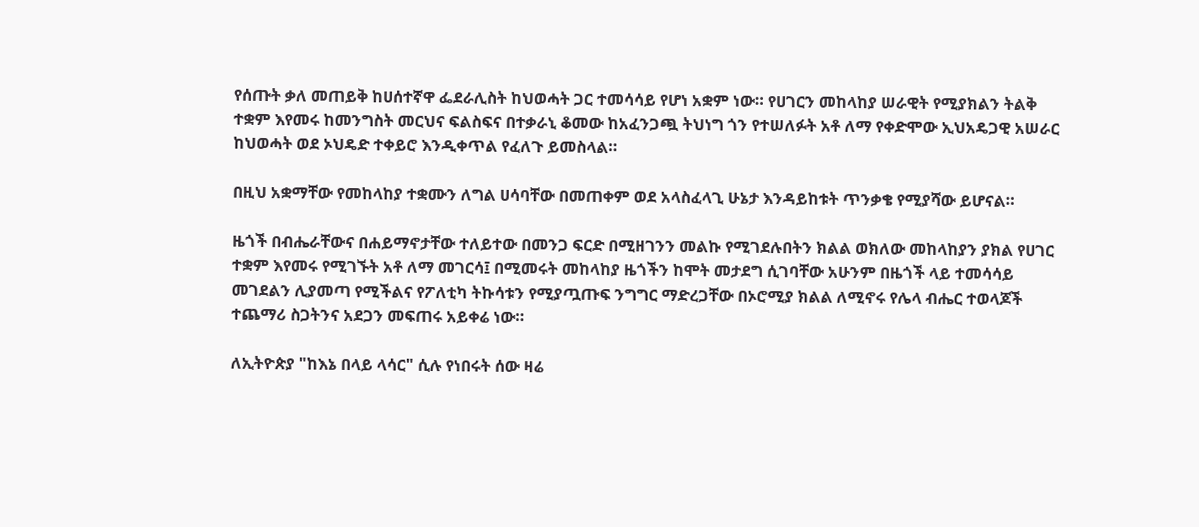የሰጡት ቃለ መጠይቅ ከሀሰተኛዋ ፌደራሊስት ከህወሓት ጋር ተመሳሳይ የሆነ አቋም ነው። የሀገርን መከላከያ ሠራዊት የሚያክልን ትልቅ ተቋም እየመሩ ከመንግስት መርህና ፍልስፍና በተቃራኒ ቆመው ከአፈንጋጯ ትህነግ ጎን የተሠለፉት አቶ ለማ የቀድሞው ኢህአዴጋዊ አሠራር ከህወሓት ወደ ኦህዴድ ተቀይሮ እንዲቀጥል የፈለጉ ይመስላል።

በዚህ አቋማቸው የመከላከያ ተቋሙን ለግል ሀሳባቸው በመጠቀም ወደ አላስፈላጊ ሁኔታ እንዳይከቱት ጥንቃቄ የሚያሻው ይሆናል።

ዜጎች በብሔራቸውና በሐይማኖታቸው ተለይተው በመንጋ ፍርድ በሚዘገንን መልኩ የሚገደሉበትን ክልል ወክለው መከላከያን ያክል የሀገር ተቋም እየመሩ የሚገኙት አቶ ለማ መገርሳ፤ በሚመሩት መከላከያ ዜጎችን ከሞት መታደግ ሲገባቸው አሁንም በዜጎች ላይ ተመሳሳይ መገደልን ሊያመጣ የሚችልና የፖለቲካ ትኩሳቱን የሚያጧጡፍ ንግግር ማድረጋቸው በኦሮሚያ ክልል ለሚኖሩ የሌላ ብሔር ተወላጆች ተጨማሪ ስጋትንና አደጋን መፍጠሩ አይቀሬ ነው።

ለኢትዮጵያ "ከእኔ በላይ ላሳር" ሲሉ የነበሩት ሰው ዛሬ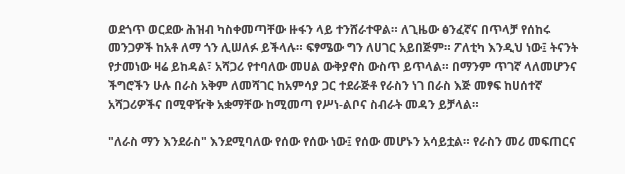ወደጎጥ ወርደው ሕዝብ ካስቀመጣቸው ዙፋን ላይ ተንሸራተዋል። ለጊዜው ፅንፈኛና በጥላቻ የሰከሩ መንጋዎች ከአቶ ለማ ጎን ሊሠለፉ ይችላሉ። ፍፃሜው ግን ለሀገር አይበጅም። ፖለቲካ እንዲህ ነው፤ ትናንት የታመነው ዛሬ ይከዳል፣ አሻጋሪ የተባለው መሀል ውቅያኖስ ውስጥ ይጥላል። በማንም ጥገኛ ላለመሆንና ችግሮችን ሁሉ በራስ አቅም ለመሻገር ከአምሳያ ጋር ተደራጅቶ የራስን ነገ በራስ እጅ መፃፍ ከሀሰተኛ አሻጋሪዎችና በሚዋዥቅ አቋማቸው ከሚመጣ የሥነ-ልቦና ስብራት መዳን ይቻላል።

"ለራስ ማን እንደራስ" እንደሚባለው የሰው የሰው ነው፤ የሰው መሆኑን አሳይቷል። የራስን መሪ መፍጠርና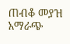ጠብቆ መያዝ አማራጭ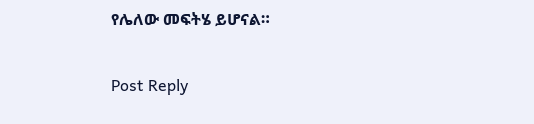የሌለው መፍትሄ ይሆናል።


Post Reply